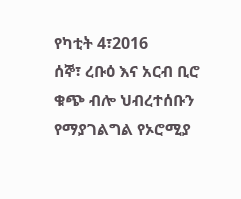የካቲት 4፣2016
ሰኞ፣ ረቡዕ እና አርብ ቢሮ ቁጭ ብሎ ህብረተሰቡን የማያገልግል የኦሮሚያ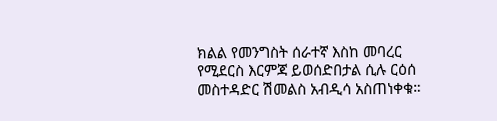ክልል የመንግስት ሰራተኛ እስከ መባረር የሚደርስ እርምጃ ይወሰድበታል ሲሉ ርዕሰ መስተዳድር ሽመልስ አብዲሳ አስጠነቀቁ።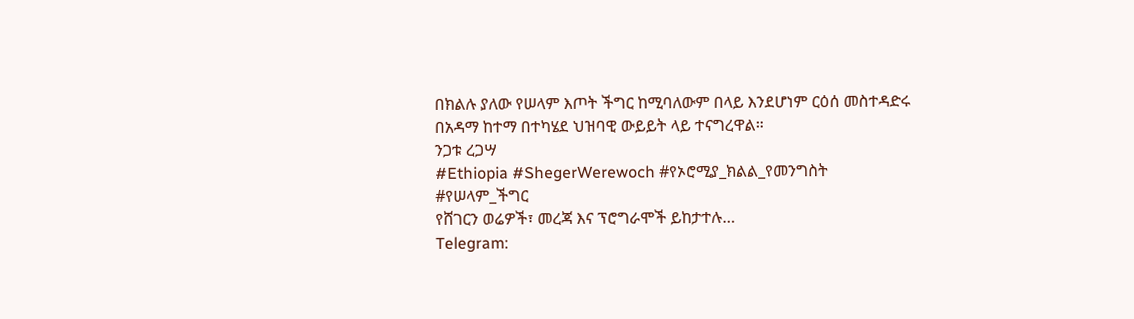በክልሉ ያለው የሠላም እጦት ችግር ከሚባለውም በላይ እንደሆነም ርዕሰ መስተዳድሩ በአዳማ ከተማ በተካሄደ ህዝባዊ ውይይት ላይ ተናግረዋል።
ንጋቱ ረጋሣ
#Ethiopia #ShegerWerewoch #የኦሮሚያ_ክልል_የመንግስት #የሠላም_ችግር
የሸገርን ወሬዎች፣ መረጃ እና ፕሮግራሞች ይከታተሉ…
Telegram: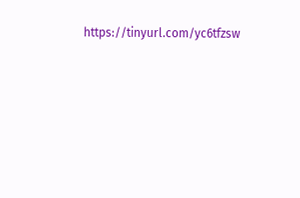https://tinyurl.com/yc6tfzsw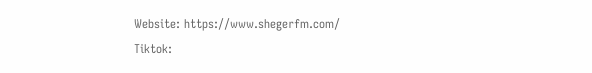Website: https://www.shegerfm.com/
Tiktok: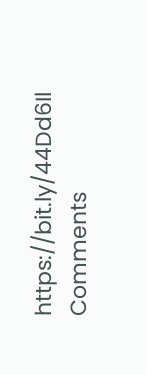https://bit.ly/44Dd6Il
Comments